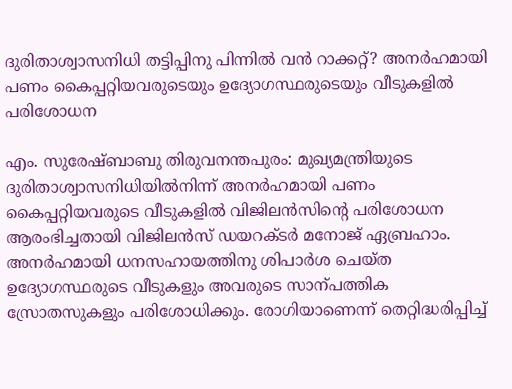ദുരിതാശ്വാസനിധി തട്ടിപ്പിനു പിന്നിൽ വൻ റാക്കറ്റ്‍? അനർഹമായി പണം കൈപ്പറ്റിയവരുടെയും ഉദ്യോഗസ്ഥരുടെയും വീടുകളിൽ പരിശോധന

എം. സുരേഷ്ബാബു തിരുവനന്തപുരം: മുഖ്യമന്ത്രിയുടെ ദുരിതാശ്വാസനിധിയിൽനിന്ന് അനർഹമായി പണം കൈപ്പറ്റിയവരുടെ വീടുകളിൽ വിജിലൻസിന്‍റെ പരിശോധന ആരംഭിച്ചതായി വിജിലൻസ് ഡയറക്ടർ മനോജ് ഏബ്രഹാം. അനർഹമായി ധനസഹായത്തിനു ശിപാർശ ചെയ്ത ഉദ്യോഗസ്ഥരുടെ വീടുകളും അവരുടെ സാന്പത്തിക സ്രോതസുകളും പരിശോധിക്കും. രോഗിയാണെന്ന് തെറ്റിദ്ധരിപ്പിച്ച്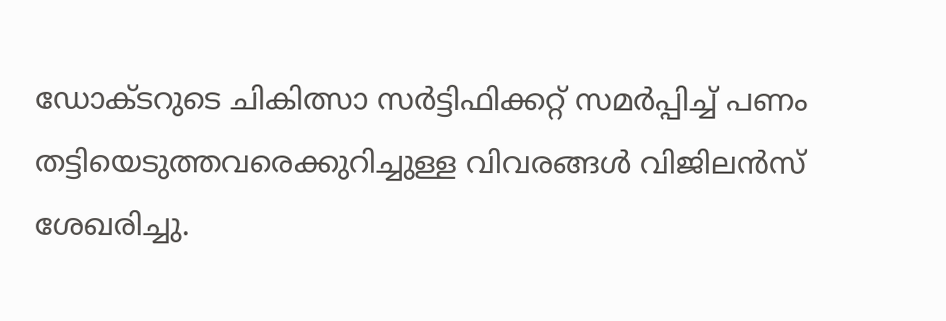ഡോക്ടറുടെ ചികിത്സാ സർട്ടിഫിക്കറ്റ് സമർപ്പിച്ച് പണം തട്ടിയെടുത്തവരെക്കുറിച്ചുള്ള വിവരങ്ങൾ വിജിലൻസ് ശേഖരിച്ചു.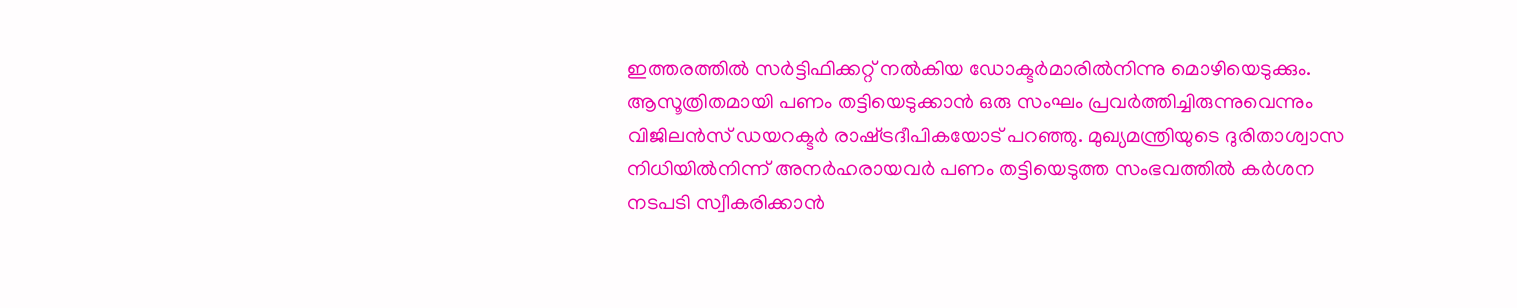ഇത്തരത്തിൽ സർട്ടിഫിക്കറ്റ് നൽകിയ ഡോക്ടർമാരിൽനിന്നു മൊഴിയെടുക്കും. ആസൂത്രിതമായി പണം തട്ടിയെടുക്കാൻ ഒരു സംഘം പ്രവർത്തിച്ചിരുന്നുവെന്നും വിജിലൻസ് ഡയറക്ടർ രാഷ്‌ട്രദീപികയോട് പറഞ്ഞു. മുഖ്യമന്ത്രിയുടെ ദുരിതാശ്വാസ നിധിയിൽനിന്ന് അനർഹരായവർ പണം തട്ടിയെടുത്ത സംഭവത്തിൽ കർശന നടപടി സ്വീകരിക്കാൻ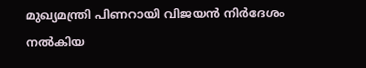മുഖ്യമന്ത്രി പിണറായി വിജയൻ നിർദേശം നൽകിയ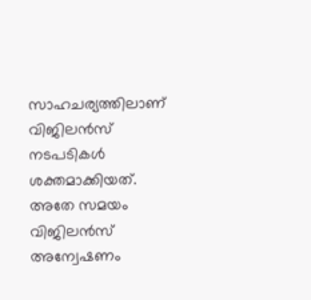സാഹചര്യത്തിലാണ് വിജിലൻസ് നടപടികൾ ശക്തമാക്കിയത്. അതേ സമയം വിജിലൻസ് അന്വേഷണം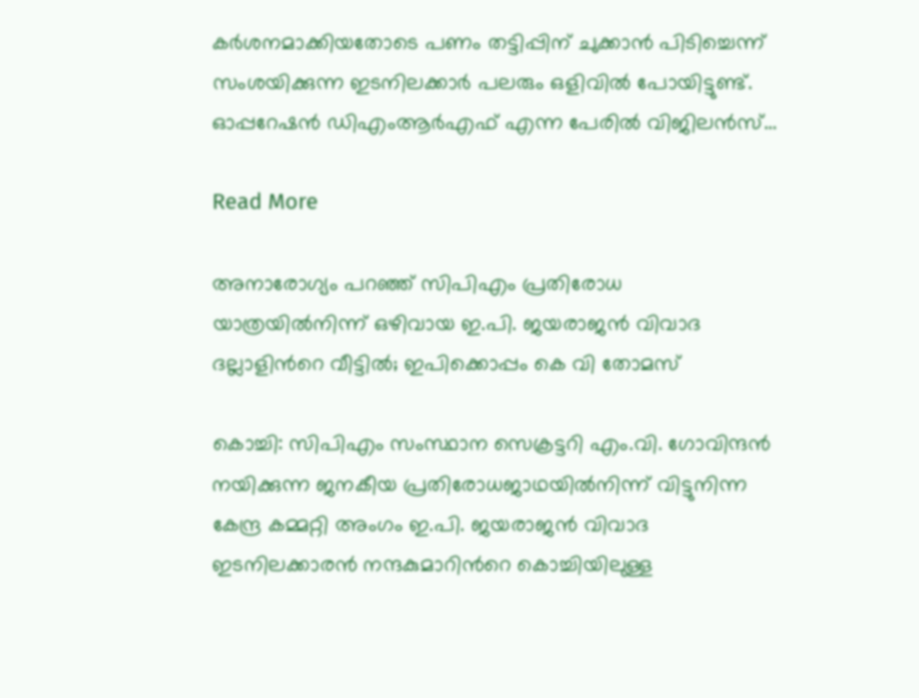കർശനമാക്കിയതോടെ പണം തട്ടിപ്പിന് ചുക്കാൻ പിടിച്ചെന്ന് സംശയിക്കുന്ന ഇടനിലക്കാർ പലരും ഒളിവിൽ പോയിട്ടുണ്ട്. ഓപ്പറേഷൻ ഡിഎംആർഎഫ് എന്ന പേരിൽ വിജിലൻസ്…

Read More

അനാരോഗ്യം പറഞ്ഞ് സിപിഎം പ്രതിരോധ യാത്രയിൽനിന്ന് ഒഴിവായ ഇ.പി. ജയരാജൻ വിവാദ ദല്ലാളിന്‍റെ വീട്ടിൽ; ഇപിക്കൊപ്പം കെ വി തോമസ്

കൊച്ചി: സിപിഎം സംസ്ഥാന സെക്രട്ടറി എം.വി. ഗോവിന്ദൻ നയിക്കുന്ന ജനകീയ പ്രതിരോധജാഥയിൽനിന്ന് വിട്ടുനിന്ന കേന്ദ്ര കമ്മറ്റി അംഗം ഇ.പി. ജയരാജൻ വിവാദ ഇടനിലക്കാരൻ നന്ദകുമാറിന്‍റെ കൊച്ചിയിലുള്ള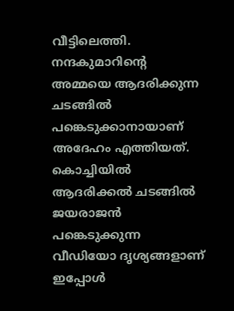വീട്ടിലെത്തി. നന്ദകുമാറിന്‍റെ അമ്മയെ ആദരിക്കുന്ന ചടങ്ങിൽ പങ്കെടുക്കാനായാണ് അദേഹം എത്തിയത്. കൊച്ചിയിൽ ആദരിക്കൽ ചടങ്ങിൽ ജയരാജൻ പങ്കെടുക്കുന്ന വീഡിയോ ദൃശ്യങ്ങളാണ് ഇപ്പോൾ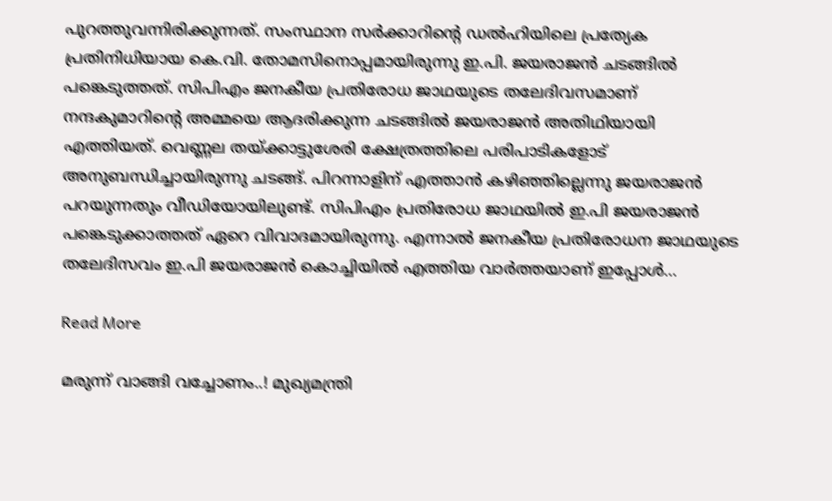പുറത്തുവന്നിരിക്കുന്നത്. സംസ്ഥാന സർക്കാറിന്‍റെ ഡൽഹിയിലെ പ്രത്യേക പ്രതിനിധിയായ കെ.വി. തോമസിനൊപ്പമായിരുന്നു ഇ.പി. ജയരാജൻ ചടങ്ങിൽ പങ്കെടുത്തത്. സിപിഎം ജനകീയ പ്രതിരോധ ജാഥയുടെ തലേദിവസമാണ് നന്ദകുമാറിന്‍റെ അമ്മയെ ആദരിക്കുന്ന ചടങ്ങിൽ ജയരാജൻ അതിഥിയായി എത്തിയത്. വെണ്ണല തയ്ക്കാട്ടുശേരി ക്ഷേത്രത്തിലെ പരിപാടികളോട് അനുബന്ധിച്ചായിരുന്നു ചടങ്ങ്. പിറന്നാളിന് എത്താൻ കഴിഞ്ഞില്ലെന്നു ജയരാജൻ പറയുന്നതും വീഡിയോയിലുണ്ട്. സിപിഎം പ്രതിരോധ ജാഥയിൽ ഇ.പി ജയരാജൻ പങ്കെടുക്കാത്തത് ഏറെ വിവാദമായിരുന്നു. എന്നാൽ ജനകീയ പ്രതിരോധന ജാഥയുടെ തലേദിസവം ഇ.പി ജയരാജൻ കൊച്ചിയിൽ എത്തിയ വാർത്തയാണ് ഇപ്പോൾ…

Read More

മരുന്ന് വാങ്ങി വച്ചോണം..! മുഖ്യമന്ത്രി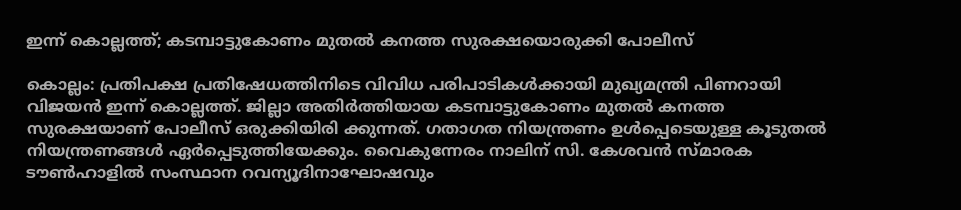ഇന്ന് കൊല്ലത്ത്; കടമ്പാട്ടുകോണം മുതല്‍ കനത്ത സുരക്ഷയൊരുക്കി പോലീസ്

കൊല്ലം: പ്രതിപക്ഷ പ്രതിഷേധത്തിനിടെ വിവിധ പരിപാടികള്‍ക്കായി മുഖ്യമന്ത്രി പിണറായി വിജയന്‍ ഇന്ന് കൊല്ലത്ത്. ജില്ലാ അതിര്‍ത്തിയായ കടമ്പാട്ടുകോണം മുതല്‍ കനത്ത സുരക്ഷയാണ് പോലീസ് ഒരുക്കിയിരി ക്കുന്നത്. ഗതാഗത നിയന്ത്രണം ഉള്‍പ്പെടെയുള്ള കൂടുതല്‍ നിയന്ത്രണങ്ങള്‍ ഏര്‍പ്പെടുത്തിയേക്കും. വൈകുന്നേരം നാലിന് സി. കേശവന്‍ സ്മാരക ടൗണ്‍ഹാളില്‍ സംസ്ഥാന റവന്യൂദിനാഘോഷവും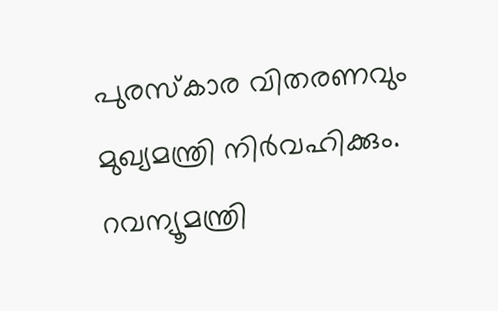പുരസ്കാര വിതരണവും മുഖ്യമന്ത്രി നിര്‍വഹിക്കും. റവന്യൂമന്ത്രി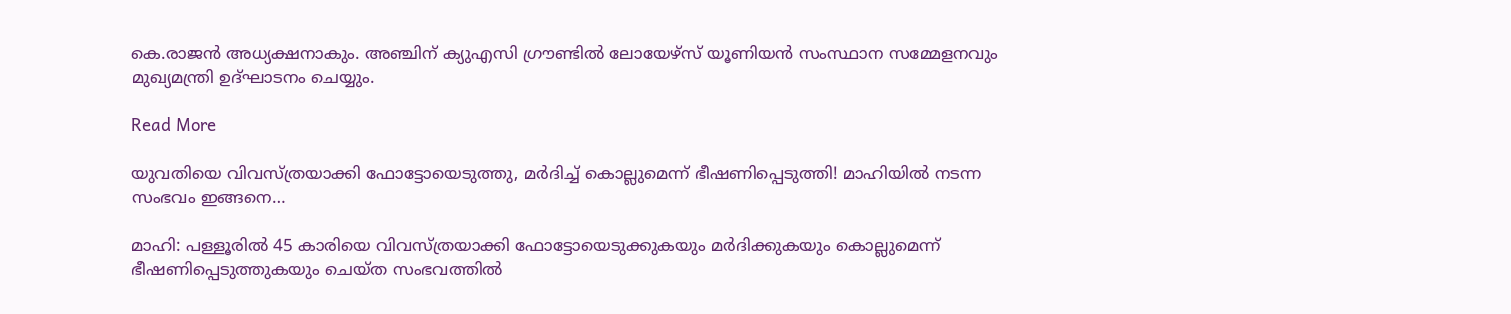കെ.രാജന്‍ അധ്യക്ഷനാകും. അഞ്ചിന് ക്യുഎസി ഗ്രൗണ്ടില്‍ ലോയേഴ്സ് യൂണിയന്‍ സംസ്ഥാന സമ്മേളനവും മുഖ്യമന്ത്രി ഉദ്ഘാടനം ചെയ്യും.

Read More

യുവതിയെ വിവസ്ത്രയാക്കി ഫോട്ടോയെടുത്തു, മര്‍ദിച്ച് കൊല്ലുമെന്ന് ഭീഷണിപ്പെടുത്തി! മാഹിയില്‍ നടന്ന സംഭവം ഇങ്ങനെ…

മാഹി: പള്ളൂരിൽ 45 കാരിയെ വിവസ്ത്രയാക്കി ഫോട്ടോയെടുക്കുകയും മർദിക്കുകയും കൊല്ലുമെന്ന് ഭീഷണിപ്പെടുത്തുകയും ചെയ്ത സംഭവത്തിൽ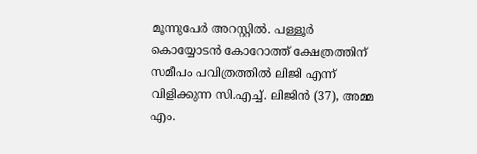മൂന്നുപേർ അറസ്റ്റിൽ. പള്ളൂർ കൊയ്യോടൻ കോറോത്ത് ക്ഷേത്രത്തിന് സമീപം പവിത്രത്തിൽ ലിജി എന്ന് വിളിക്കുന്ന സി.എച്ച്. ലിജിൻ (37), അമ്മ എം.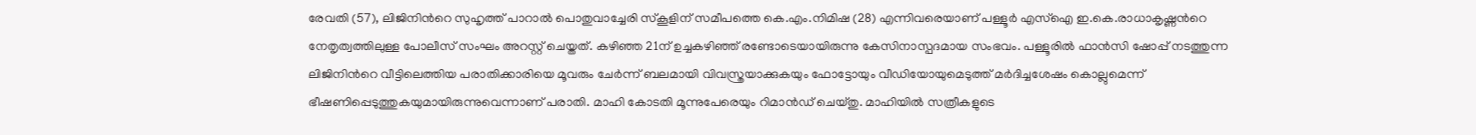രേവതി (57), ലിജിനിന്‍റെ സുഹൃത്ത് പാറാൽ പൊതുവാച്ചേരി സ്കൂളിന് സമീപത്തെ കെ.എം.നിമിഷ (28) എന്നിവരെയാണ് പള്ളൂർ എസ്ഐ ഇ.കെ.രാധാകൃഷ്ണന്‍റെ നേതൃത്വത്തിലുള്ള പോലീസ് സംഘം അറസ്റ്റ് ചെയ്തത്. കഴിഞ്ഞ 21ന് ഉച്ചകഴിഞ്ഞ് രണ്ടോടെയായിരുന്നു കേസിനാസ്പദമായ സംഭവം. പള്ളൂരിൽ ഫാൻസി ഷോപ്പ് നടത്തുന്ന ലിജിനിന്‍റെ വീട്ടിലെത്തിയ പരാതിക്കാരിയെ മൂവരും ചേർന്ന് ബലമായി വിവസ്ത്രയാക്കുകയും ഫോട്ടോയും വീഡിയോയുമെടുത്ത് മർദിച്ചശേഷം കൊല്ലുമെന്ന് ഭീഷണിപ്പെടുത്തുകയുമായിരുന്നുവെന്നാണ് പരാതി. മാഹി കോടതി മൂന്നുപേരെയും റിമാൻഡ് ചെയ്തു. മാഹിയിൽ സത്രീകളുടെ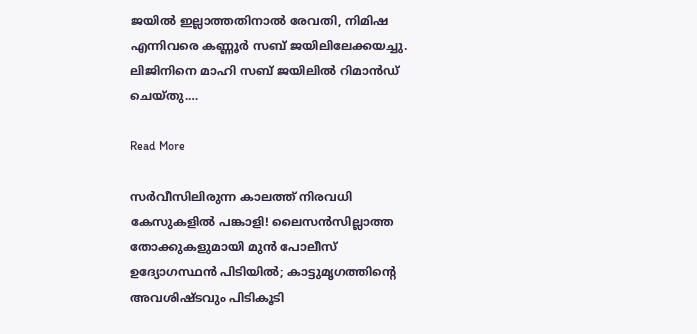ജയിൽ ഇല്ലാത്തതിനാൽ രേവതി, നിമിഷ എന്നിവരെ കണ്ണൂർ സബ് ജയിലിലേക്കയച്ചു. ലിജിനിനെ മാഹി സബ് ജയിലിൽ റിമാൻഡ് ചെയ്തു.…

Read More

സര്‍വീസിലിരുന്ന കാലത്ത് നിരവധി കേസുകളില്‍ പങ്കാളി! ലൈസൻസില്ലാത്ത തോക്കുകളുമായി മുൻ പോലീസ് ഉദ്യോഗസ്ഥൻ പിടിയിൽ; കാട്ടുമൃഗത്തിന്‍റെ അവശിഷ്ടവും പിടികൂടി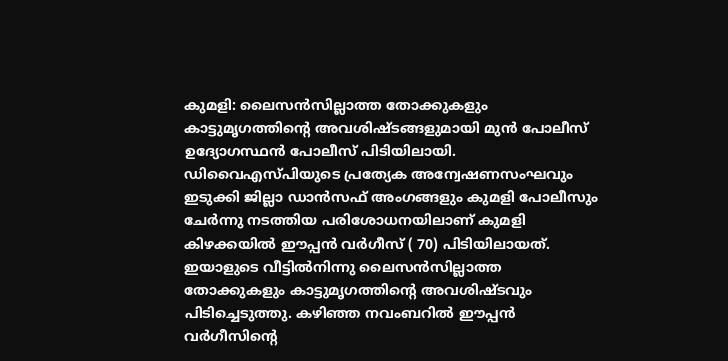കുമളി: ലൈസൻസില്ലാത്ത തോക്കുകളും കാട്ടുമൃഗത്തിന്‍റെ അവശിഷ്ടങ്ങളുമായി മുൻ പോലീസ് ഉദ്യോഗസ്ഥൻ പോലീസ് പിടിയിലായി. ഡിവൈഎസ്പിയുടെ പ്രത്യേക അന്വേഷണസംഘവും ഇടുക്കി ജില്ലാ ഡാൻസഫ് അംഗങ്ങളും കുമളി പോലീസും ചേർന്നു നടത്തിയ പരിശോധനയിലാണ് കുമളി കിഴക്കയിൽ ഈപ്പൻ വർഗീസ് ( 70) പിടിയിലായത്. ഇയാളുടെ വീട്ടിൽനിന്നു ലൈസൻസില്ലാത്ത തോക്കുകളും കാട്ടുമൃഗത്തിന്‍റെ അവശിഷ്ടവും പിടിച്ചെടുത്തു. കഴിഞ്ഞ നവംബറില്‍ ഈപ്പൻ വർഗീസിന്‍റെ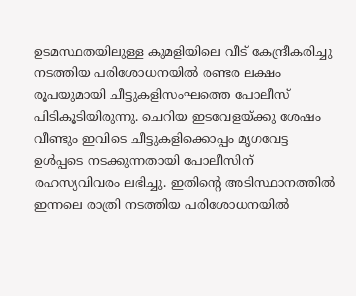ഉടമസ്ഥതയിലുള്ള കുമളിയിലെ വീട് കേന്ദ്രീകരിച്ചു നടത്തിയ പരിശോധനയില്‍ രണ്ടര ലക്ഷം രൂപയുമായി ചീട്ടുകളിസംഘത്തെ പോലീസ് പിടികൂടിയിരുന്നു. ചെറിയ ഇടവേളയ്ക്കു ശേഷം വീണ്ടും ഇവിടെ ചീട്ടുകളിക്കൊപ്പം മൃഗവേട്ട ഉള്‍പ്പടെ നടക്കുന്നതായി പോലീസിന് രഹസ്യവിവരം ലഭിച്ചു. ഇതിന്‍റെ അടിസ്ഥാനത്തില്‍ ഇന്നലെ രാത്രി നടത്തിയ പരിശോധനയിൽ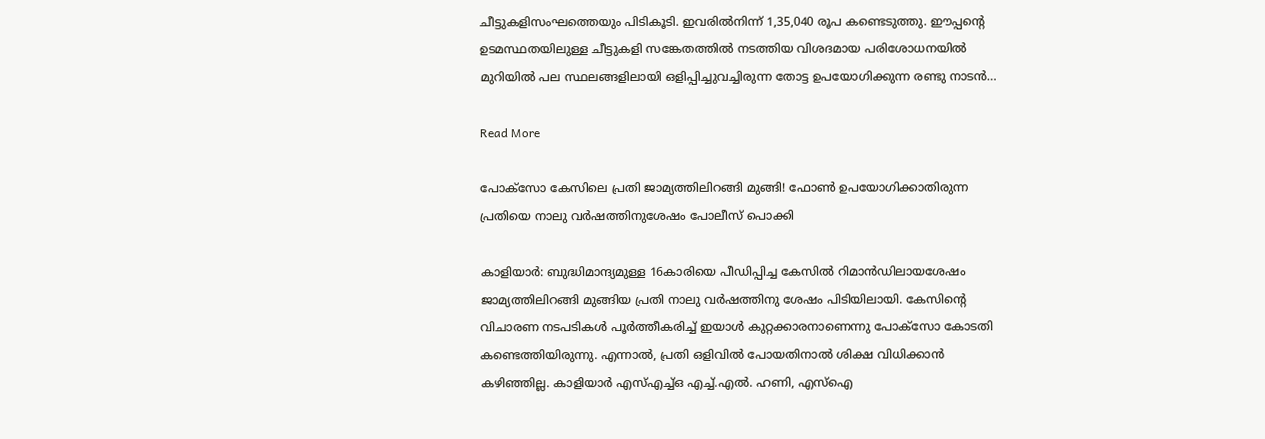ചീട്ടുകളിസംഘത്തെയും പിടികൂടി. ഇവരിൽനിന്ന് 1,35,040 രൂപ കണ്ടെടുത്തു. ഈപ്പന്‍റെ ഉടമസ്ഥതയിലുള്ള ചീട്ടുകളി സങ്കേതത്തില്‍ നടത്തിയ വിശദമായ പരിശോധനയില്‍ മുറിയില്‍ പല സ്ഥലങ്ങളിലായി ഒളിപ്പിച്ചുവച്ചിരുന്ന തോട്ട ഉപയോഗിക്കുന്ന രണ്ടു നാടന്‍…

Read More

പോക്സോ കേസിലെ പ്രതി ജാമ്യത്തിലിറങ്ങി മുങ്ങി! ഫോണ്‍ ഉപയോഗിക്കാതിരുന്ന പ്രതിയെ നാലു വർഷത്തിനുശേഷം പോലീസ് പൊക്കി

കാളിയാർ: ബുദ്ധിമാന്ദ്യമുള്ള 16കാരിയെ പീഡിപ്പിച്ച കേസിൽ റിമാൻഡിലായശേഷം ജാമ്യത്തിലിറങ്ങി മുങ്ങിയ പ്രതി നാലു വർഷത്തിനു ശേഷം പിടിയിലായി. കേസിന്‍റെ വിചാരണ നടപടികൾ പൂർത്തീകരിച്ച് ഇയാൾ കുറ്റക്കാരനാണെന്നു പോക്സോ കോടതി കണ്ടെത്തിയിരുന്നു. എന്നാൽ, പ്രതി ഒളിവിൽ പോയതിനാൽ ശിക്ഷ വിധിക്കാൻ കഴിഞ്ഞില്ല. കാളിയാർ എസ്എച്ച്ഒ എച്ച്.എൽ. ഹണി, എസ്ഐ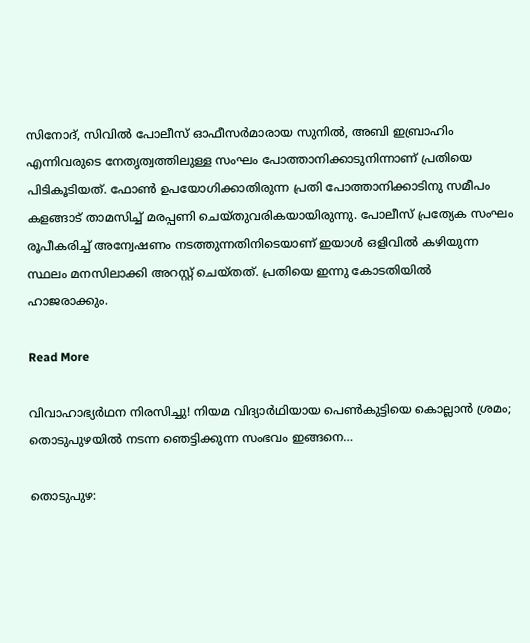സിനോദ്, സിവിൽ പോലീസ് ഓഫീസർമാരായ സുനിൽ, അബി ഇബ്രാഹിം എന്നിവരുടെ നേതൃത്വത്തിലുള്ള സംഘം പോത്താനിക്കാടുനിന്നാണ് പ്രതിയെ പിടികൂടിയത്. ഫോണ്‍ ഉപയോഗിക്കാതിരുന്ന പ്രതി പോത്താനിക്കാടിനു സമീപം കളങ്ങാട് താമസിച്ച് മരപ്പണി ചെയ്തുവരികയായിരുന്നു. പോലീസ് പ്രത്യേക സംഘം രൂപീകരിച്ച് അന്വേഷണം നടത്തുന്നതിനിടെയാണ് ഇയാൾ ഒളിവിൽ കഴിയുന്ന സ്ഥലം മനസിലാക്കി അറസ്റ്റ് ചെയ്തത്. പ്രതിയെ ഇന്നു കോടതിയിൽ ഹാജരാക്കും.

Read More

വിവാഹാഭ്യർഥന നിരസിച്ചു! നിയമ വിദ്യാർഥിയായ പെൺകുട്ടിയെ കൊല്ലാൻ ശ്രമം; തൊടുപുഴയില്‍ നടന്ന ഞെട്ടിക്കുന്ന സംഭവം ഇങ്ങനെ…

തൊടുപുഴ: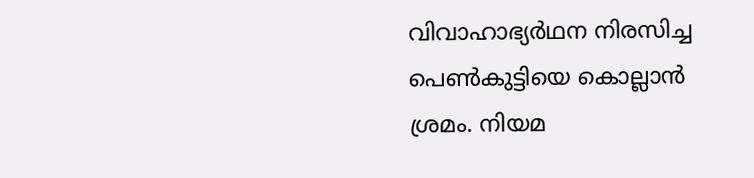വിവാഹാഭ്യർഥന നിരസിച്ച പെൺകുട്ടിയെ കൊല്ലാൻ ശ്രമം. നിയമ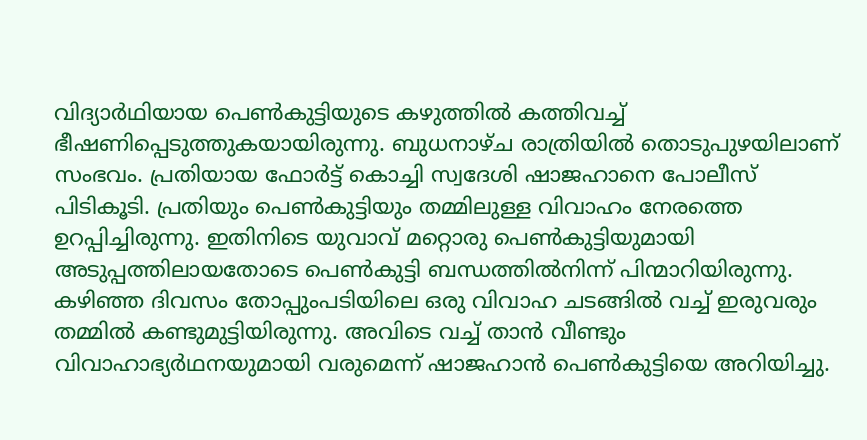വിദ്യാർഥിയായ പെൺകുട്ടിയുടെ കഴുത്തിൽ കത്തിവച്ച് ഭീഷണിപ്പെടുത്തുകയായിരുന്നു. ബുധനാഴ്ച രാത്രിയിൽ തൊടുപുഴയിലാണ് സംഭവം. പ്രതിയായ ഫോർട്ട് കൊച്ചി സ്വദേശി ഷാജഹാനെ പോലീസ് പിടികൂടി. പ്രതിയും പെൺകുട്ടിയും തമ്മിലുള്ള വിവാഹം നേരത്തെ ഉറപ്പിച്ചിരുന്നു. ഇതിനിടെ യുവാവ് മറ്റൊരു പെൺകുട്ടിയുമായി അടുപ്പത്തിലായതോടെ പെൺകുട്ടി ബന്ധത്തിൽനിന്ന് പിന്മാറിയിരുന്നു. കഴിഞ്ഞ ദിവസം തോപ്പുംപടിയിലെ ഒരു വിവാഹ ചടങ്ങിൽ വച്ച് ഇരുവരും തമ്മിൽ കണ്ടുമുട്ടിയിരുന്നു. അവിടെ വച്ച് താൻ വീണ്ടും വിവാഹാഭ്യർഥനയുമായി വരുമെന്ന് ഷാജഹാൻ പെൺകുട്ടിയെ അറിയിച്ചു.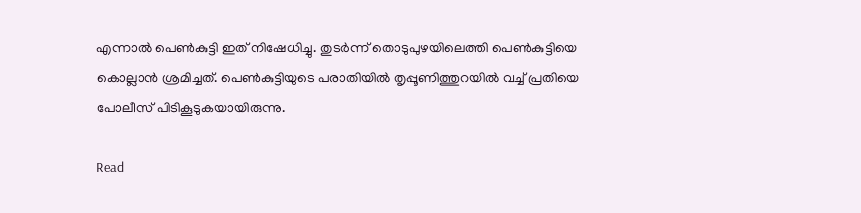എന്നാൽ പെൺകുട്ടി ഇത് നിഷേധിച്ചു. തുടർന്ന് തൊടുപുഴയിലെത്തി പെൺകുട്ടിയെ കൊല്ലാൻ ശ്രമിച്ചത്. പെൺകുട്ടിയുടെ പരാതിയിൽ തൃപ്പൂണിത്തുറയിൽ വച്ച് പ്രതിയെ പോലീസ് പിടികൂടുകയായിരുന്നു.

Read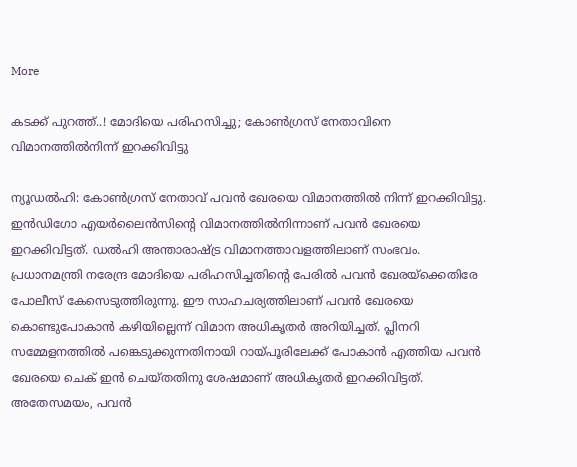More

കടക്ക് പുറത്ത്..! മോദിയെ പരിഹസിച്ചു; കോൺഗ്രസ് നേതാവിനെ വിമാനത്തിൽനിന്ന് ഇറക്കിവിട്ടു

ന്യൂഡൽഹി: കോൺഗ്രസ് നേതാവ് പവൻ ഖേരയെ വിമാനത്തിൽ നിന്ന് ഇറക്കിവിട്ടു. ഇൻഡിഗോ എയർലൈൻസിന്‍റെ വിമാനത്തിൽനിന്നാണ് പവൻ ഖേരയെ ഇറക്കിവിട്ടത്. ഡൽഹി അന്താരാഷ്ട്ര വിമാനത്താവളത്തിലാണ് സംഭവം. പ്രധാനമന്ത്രി നരേന്ദ്ര മോദിയെ പരിഹസിച്ചതിന്‍റെ പേരിൽ പവൻ ഖേരയ്ക്കെതിരേ പോലീസ് കേസെടുത്തിരുന്നു. ഈ സാഹചര്യത്തിലാണ് പവൻ ഖേരയെ കൊണ്ടുപോകാൻ കഴിയില്ലെന്ന് വിമാന അധികൃതർ അറിയിച്ചത്. പ്ലിനറി സമ്മേളനത്തിൽ പങ്കെടുക്കുന്നതിനായി റായ്പൂരിലേക്ക് പോകാൻ എത്തിയ പവൻ ഖേരയെ ചെക് ഇൻ ചെയ്തതിനു ശേഷമാണ് അധികൃതർ ഇറക്കിവിട്ടത്. അതേസമയം, പവൻ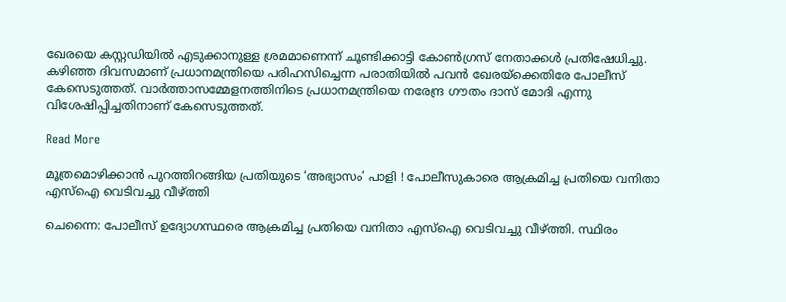ഖേരയെ കസ്റ്റഡിയിൽ എടുക്കാനുള്ള ശ്രമമാണെന്ന് ചൂണ്ടിക്കാട്ടി കോൺഗ്രസ് നേതാക്കൾ പ്രതിഷേധിച്ചു. കഴിഞ്ഞ ദിവസമാണ് പ്രധാനമന്ത്രിയെ പരിഹസിച്ചെന്ന പരാതിയിൽ പവൻ ഖേരയ്ക്കെതിരേ പോലീസ് കേസെടുത്തത്. വാർത്താസമ്മേളനത്തിനിടെ പ്രധാനമന്ത്രിയെ നരേന്ദ്ര ഗൗതം ദാസ് മോദി എന്നു വിശേഷിപ്പിച്ചതിനാണ് കേസെടുത്തത്.

Read More

മൂത്രമൊഴിക്കാൻ പുറത്തിറങ്ങിയ പ്രതിയുടെ ‘അഭ്യാസം’ പാളി ! പോലീസുകാരെ ആക്രമിച്ച പ്രതിയെ വനിതാ എസ്ഐ വെടിവച്ചു വീഴ്ത്തി

ചെന്നൈ: പോലീസ് ഉദ്യോഗസ്ഥരെ ആക്രമിച്ച പ്രതിയെ വനിതാ എസ്ഐ വെടിവച്ചു വീഴ്ത്തി. സ്ഥിരം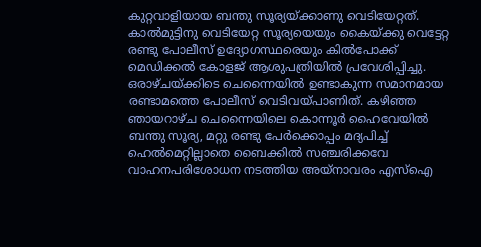കുറ്റവാളിയായ ബന്തു സൂര്യയ്ക്കാണു വെടിയേറ്റത്. കാൽമുട്ടിനു വെടിയേറ്റ സൂര്യയെയും കൈയ്ക്കു വെട്ടേറ്റ രണ്ടു പോലീസ് ഉദ്യോഗസ്ഥരെയും കിൽപോക്ക് മെഡിക്കൽ കോളജ് ആശുപത്രിയിൽ പ്രവേശിപ്പിച്ചു. ഒരാഴ്ച‌യ്ക്കിടെ ചെന്നൈയിൽ ഉണ്ടാകുന്ന സമാനമായ രണ്ടാമത്തെ പോലീസ് വെടിവയ്പാണിത്. കഴിഞ്ഞ ഞായറാഴ്ച ചെന്നൈയിലെ കൊന്നൂർ ഹൈവേയിൽ ബന്തു സൂര്യ, മറ്റു രണ്ടു പേർക്കൊപ്പം മദ്യപിച്ച് ഹെൽമെറ്റില്ലാതെ ബൈക്കിൽ സഞ്ചരിക്കവേ വാഹനപരിശോധന നടത്തിയ അയ്നാവരം എസ്ഐ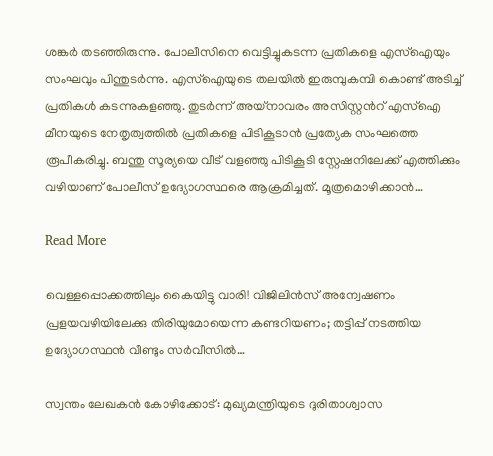ശങ്കർ തടഞ്ഞിരുന്നു. പോലീസിനെ വെട്ടിച്ചുകടന്ന പ്രതികളെ എസ്ഐയും സംഘവും പിന്തുടർന്നു. എസ്ഐയുടെ തലയിൽ ഇരുമ്പുകമ്പി കൊണ്ട് അടിച്ച് പ്രതികൾ കടന്നുകളഞ്ഞു. തുടർന്ന് അയ്നാവരം അസിസ്റ്റന്‍റ് എസ്ഐ മീനയുടെ നേതൃത്വത്തിൽ പ്രതികളെ പിടികൂടാൻ പ്രത്യേക സംഘത്തെ രൂപീകരിച്ചു. ബന്തു സൂര്യയെ വീട് വളഞ്ഞു പിടികൂടി സ്റ്റേഷനിലേക്ക് എത്തിക്കും വഴിയാണ് പോലീസ് ഉദ്യോഗസ്ഥരെ ആക്രമിച്ചത്. മൂത്രമൊഴിക്കാൻ…

Read More

വെള്ളപ്പൊക്കത്തിലും കൈയിട്ടു വാരി! വിജിലിന്‍സ് അന്വേഷണം പ്രളയവഴിയിലേക്കു തിരിയുമോയെന്ന കണ്ടറിയണം; തട്ടിപ്പ് നടത്തിയ ഉദ്യോഗസ്ഥന്‍ വീണ്ടും സര്‍വീസില്‍…

സ്വന്തം ലേഖകന്‍ കോഴിക്കോട്: മുഖ്യമന്ത്രിയുടെ ദുരിതാശ്വാസ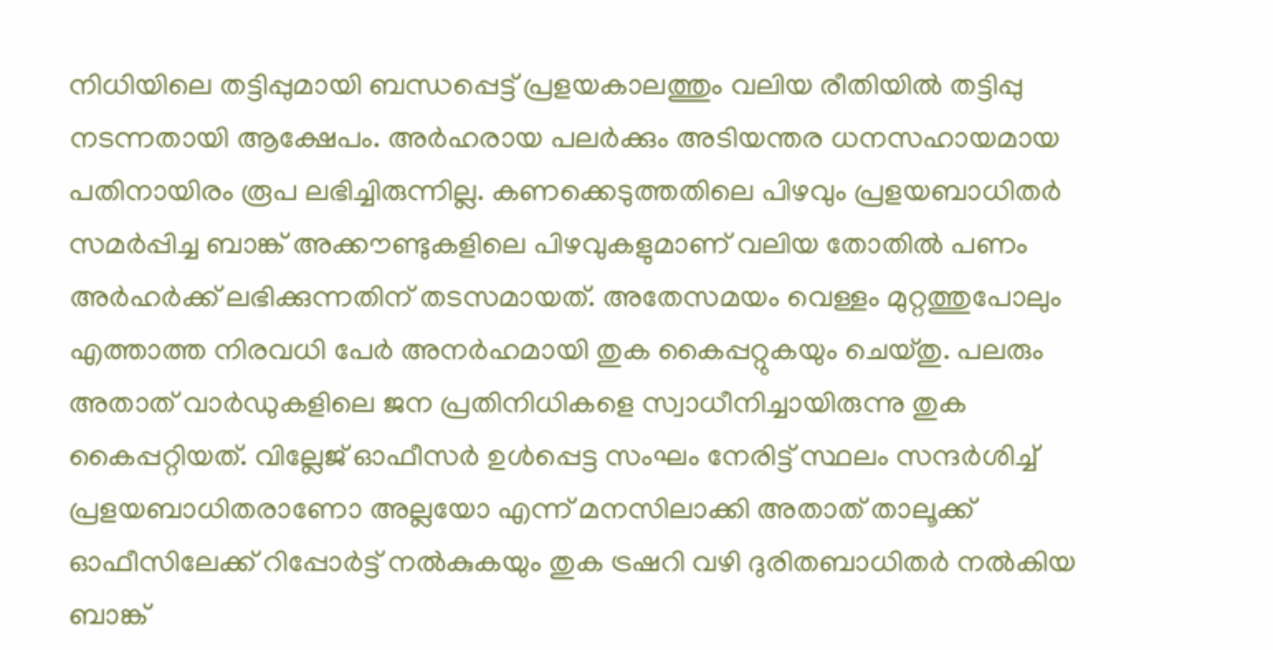നിധിയിലെ തട്ടിപ്പുമായി ബന്ധപ്പെട്ട് പ്രളയകാലത്തും വലിയ രീതിയില്‍ തട്ടിപ്പു നടന്നതായി ആക്ഷേപം. അര്‍ഹരായ പലര്‍ക്കും അടിയന്തര ധനസഹായമായ പതിനായിരം രൂപ ലഭിച്ചിരുന്നില്ല. കണക്കെടുത്തതിലെ പിഴവും പ്രളയബാധിതര്‍ സമര്‍പ്പിച്ച ബാങ്ക് അക്കൗണ്ടുകളിലെ പിഴവുകളുമാണ് വലിയ തോതില്‍ പണം അര്‍ഹര്‍ക്ക് ലഭിക്കുന്നതിന് തടസമായത്. അതേസമയം വെള്ളം മുറ്റത്തുപോലും എത്താത്ത നിരവധി പേര്‍ അനര്‍ഹമായി തുക കൈപ്പറ്റുകയും ചെയ്തു. പലരും അതാത് വാര്‍ഡുകളിലെ ജന പ്രതിനിധികളെ സ്വാധീനിച്ചായിരുന്നു തുക കൈപ്പറ്റിയത്. വില്ലേജ് ഓഫീസര്‍ ഉള്‍പ്പെട്ട സംഘം നേരിട്ട് സ്ഥലം സന്ദര്‍ശിച്ച് പ്രളയബാധിതരാണോ അല്ലയോ എന്ന് മനസിലാക്കി അതാത് താലൂക്ക് ഓഫീസിലേക്ക് റിപ്പോര്‍ട്ട് നല്‍കുകയും തുക ട്രഷറി വഴി ദുരിതബാധിതര്‍ നല്‍കിയ ബാങ്ക്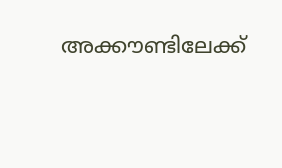അക്കൗണ്ടിലേക്ക്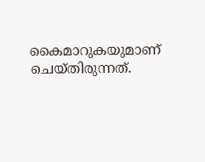കൈമാറുകയുമാണ് ചെയ്തിരുന്നത്.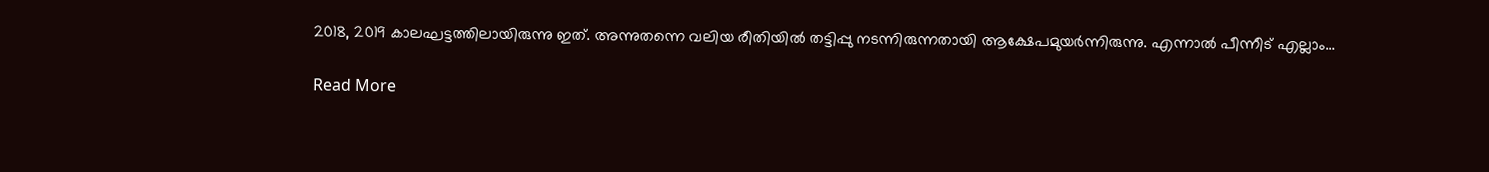2018, 2019 കാലഘട്ടത്തിലായിരുന്നു ഇത്. അന്നുതന്നെ വലിയ രീതിയില്‍ തട്ടിപ്പു നടന്നിരുന്നതായി ആക്ഷേപമുയര്‍ന്നിരുന്നു. എന്നാല്‍ പീന്നീട് എല്ലാം…

Read More